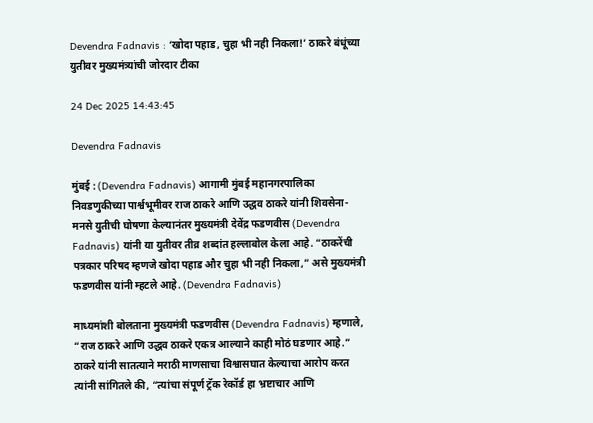Devendra Fadnavis : ‘खोदा पहाड, चुहा भी नही निकला!’ ठाकरे बंधूंच्या युतीवर मुख्यमंत्र्यांची जोरदार टीका

24 Dec 2025 14:43:45

Devendra Fadnavis

मुंबई : (Devendra Fadnavis) आगामी मुंबई महानगरपालिका निवडणुकीच्या पार्श्वभूमीवर राज ठाकरे आणि उद्धव ठाकरे यांनी शिवसेना-मनसे युतीची घोषणा केल्यानंतर मुख्यमंत्री देवेंद्र फडणवीस (Devendra Fadnavis) यांनी या युतीवर तीव्र शब्दांत हल्लाबोल केला आहे. “ठाकरेंची पत्रकार परिषद म्हणजे खोदा पहाड और चुहा भी नही निकला,” असे मुख्यमंत्री फडणवीस यांनी म्हटले आहे. (Devendra Fadnavis)

माध्यमांशी बोलताना मुख्यमंत्री फडणवीस (Devendra Fadnavis) म्हणाले, “राज ठाकरे आणि उद्धव ठाकरे एकत्र आल्याने काही मोठं घडणार आहे.” ठाकरे यांनी सातत्याने मराठी माणसाचा विश्वासघात केल्याचा आरोप करत त्यांनी सांगितले की, “त्यांचा संपूर्ण ट्रॅक रेकॉर्ड हा भ्रष्टाचार आणि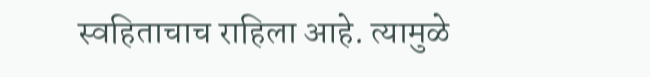स्वहिताचाच राहिला आहे. त्यामुळे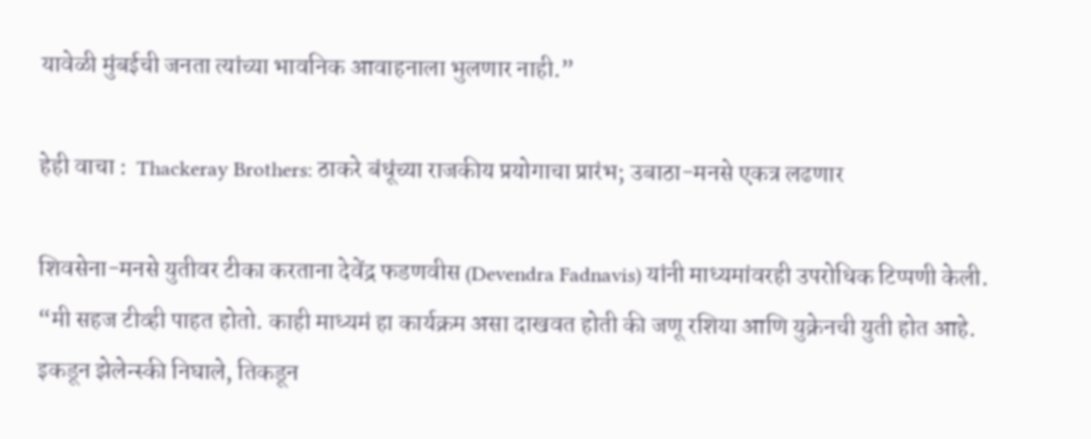यावेळी मुंबईची जनता त्यांच्या भावनिक आवाहनाला भुलणार नाही.”

हेही वाचा :  Thackeray Brothers: ठाकरे बंधूंच्या राजकीय प्रयोगाचा प्रारंभ; उबाठा-मनसे एकत्र लढणार

शिवसेना-मनसे युतीवर टीका करताना देवेंद्र फडणवीस (Devendra Fadnavis) यांनी माध्यमांवरही उपरोधिक टिप्पणी केली. “मी सहज टीव्ही पाहत होतो. काही माध्यमं हा कार्यक्रम असा दाखवत होती की जणू रशिया आणि युक्रेनची युती होत आहे. इकडून झेलेन्स्की निघाले, तिकडून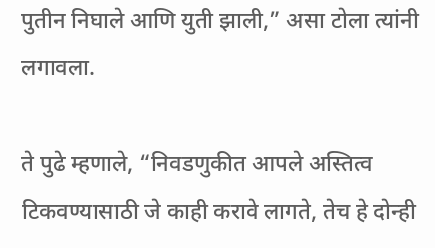पुतीन निघाले आणि युती झाली,” असा टोला त्यांनी लगावला.

ते पुढे म्हणाले, “निवडणुकीत आपले अस्तित्व टिकवण्यासाठी जे काही करावे लागते, तेच हे दोन्ही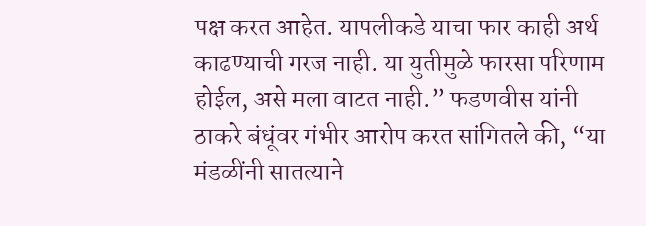पक्ष करत आहेत. यापलीकडे याचा फार काही अर्थ काढण्याची गरज नाही. या युतीमुळे फारसा परिणाम होईल, असे मला वाटत नाही.” फडणवीस यांनी ठाकरे बंधूंवर गंभीर आरोप करत सांगितले की, “या मंडळींनी सातत्याने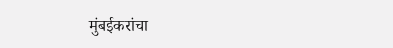मुंबईकरांचा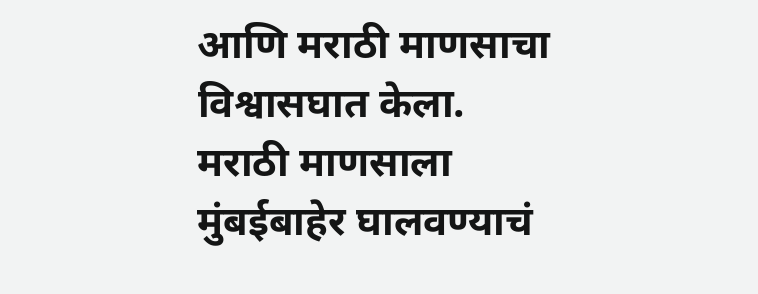आणि मराठी माणसाचा विश्वासघात केला. मराठी माणसाला मुंबईबाहेर घालवण्याचं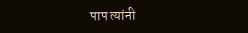पाप त्यांनी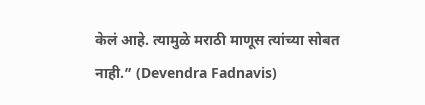केलं आहे. त्यामुळे मराठी माणूस त्यांच्या सोबत नाही.” (Devendra Fadnavis)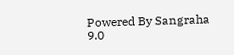Powered By Sangraha 9.0